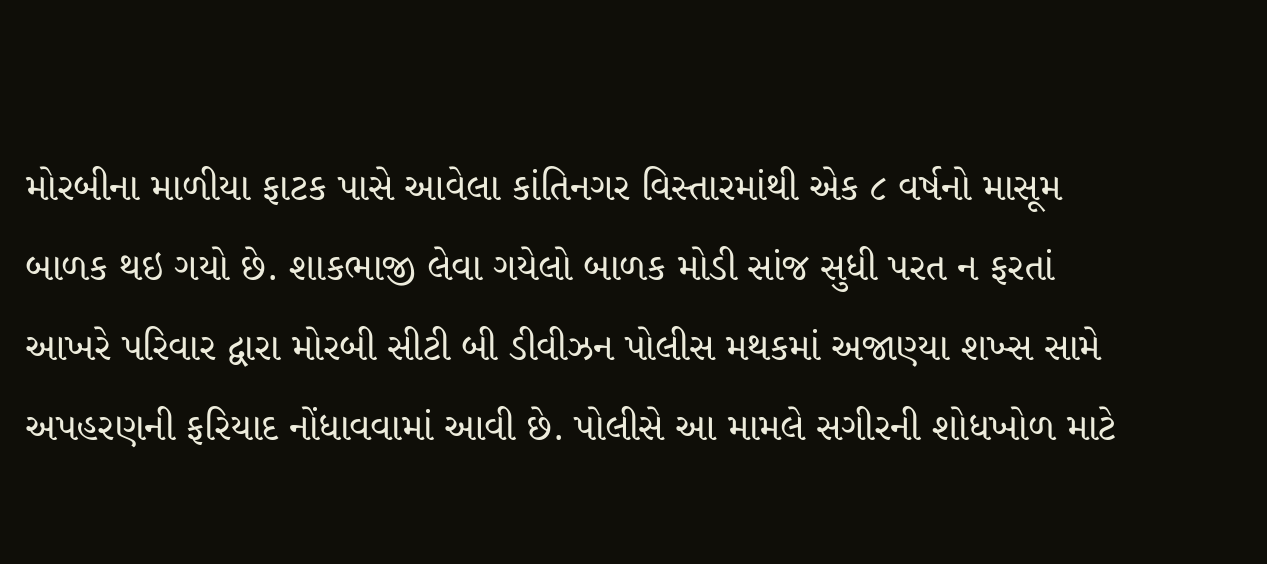મોરબીના માળીયા ફાટક પાસે આવેલા કાંતિનગર વિસ્તારમાંથી એક ૮ વર્ષનો માસૂમ બાળક થઇ ગયો છે. શાકભાજી લેવા ગયેલો બાળક મોડી સાંજ સુધી પરત ન ફરતાં આખરે પરિવાર દ્વારા મોરબી સીટી બી ડીવીઝન પોલીસ મથકમાં અજાણ્યા શખ્સ સામે અપહરણની ફરિયાદ નોંધાવવામાં આવી છે. પોલીસે આ મામલે સગીરની શોધખોળ માટે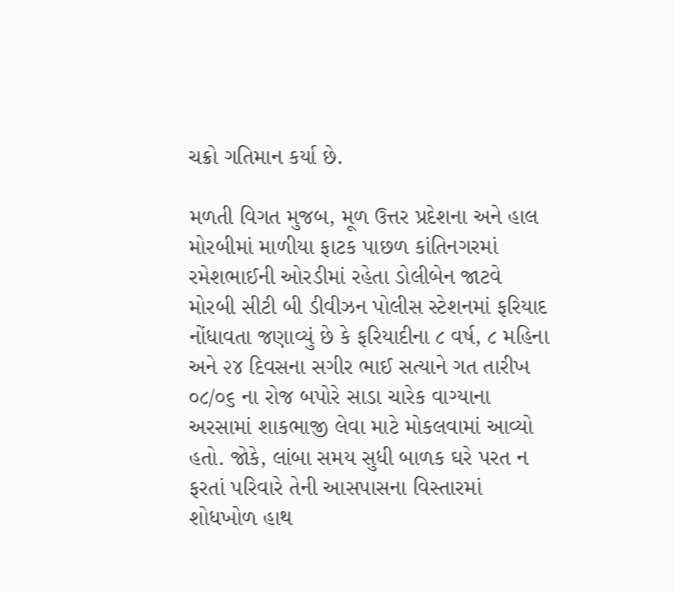ચક્રો ગતિમાન કર્યા છે.

મળતી વિગત મુજબ, મૂળ ઉત્તર પ્રદેશના અને હાલ મોરબીમાં માળીયા ફાટક પાછળ કાંતિનગરમાં રમેશભાઈની ઓરડીમાં રહેતા ડોલીબેન જાટવે મોરબી સીટી બી ડીવીઝન પોલીસ સ્ટેશનમાં ફરિયાદ નોંધાવતા જણાવ્યું છે કે ફરિયાદીના ૮ વર્ષ, ૮ મહિના અને ૨૪ દિવસના સગીર ભાઈ સત્યાને ગત તારીખ ૦૮/૦૬ ના રોજ બપોરે સાડા ચારેક વાગ્યાના અરસામાં શાકભાજી લેવા માટે મોકલવામાં આવ્યો હતો. જોકે, લાંબા સમય સુધી બાળક ઘરે પરત ન ફરતાં પરિવારે તેની આસપાસના વિસ્તારમાં શોધખોળ હાથ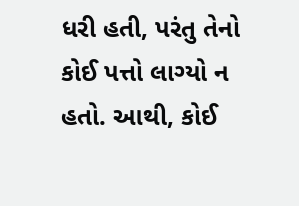ધરી હતી, પરંતુ તેનો કોઈ પત્તો લાગ્યો ન હતો. આથી, કોઈ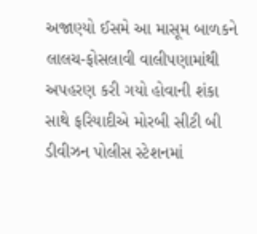અજાણ્યો ઈસમે આ માસૂમ બાળકને લાલચ-ફોસલાવી વાલીપણામાંથી અપહરણ કરી ગયો હોવાની શંકા સાથે ફરિયાદીએ મોરબી સીટી બી ડીવીઝન પોલીસ સ્ટેશનમાં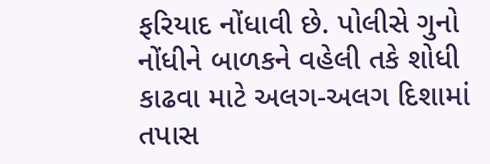ફરિયાદ નોંધાવી છે. પોલીસે ગુનો નોંધીને બાળકને વહેલી તકે શોધી કાઢવા માટે અલગ-અલગ દિશામાં તપાસ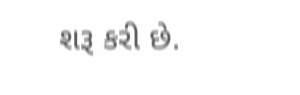શરૂ કરી છે.